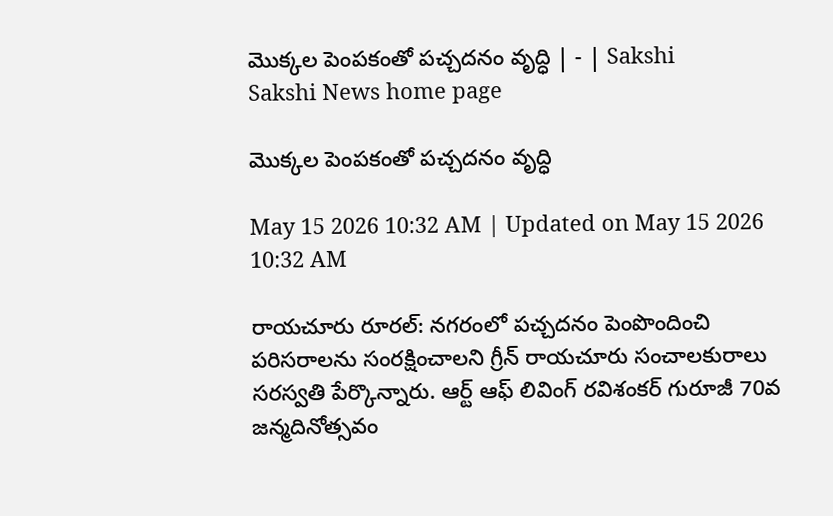మొక్కల పెంపకంతో పచ్చదనం వృద్ధి | - | Sakshi
Sakshi News home page

మొక్కల పెంపకంతో పచ్చదనం వృద్ధి

May 15 2026 10:32 AM | Updated on May 15 2026 10:32 AM

రాయచూరు రూరల్‌: నగరంలో పచ్చదనం పెంపొందించి పరిసరాలను సంరక్షించాలని గ్రీన్‌ రాయచూరు సంచాలకురాలు సరస్వతి పేర్కొన్నారు. ఆర్ట్‌ ఆఫ్‌ లివింగ్‌ రవిశంకర్‌ గురూజీ 70వ జన్మదినోత్సవం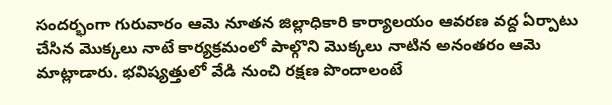సందర్భంగా గురువారం ఆమె నూతన జిల్లాధికారి కార్యాలయం ఆవరణ వద్ద ఏర్పాటు చేసిన మొక్కలు నాటే కార్యక్రమంలో పాల్గొని మొక్కలు నాటిన అనంతరం ఆమె మాట్లాడారు. భవిష్యత్తులో వేడి నుంచి రక్షణ పొందాలంటే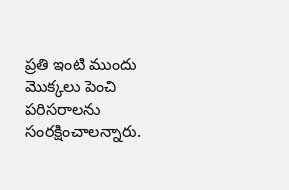ప్రతి ఇంటి ముందు మొక్కలు పెంచి పరిసరాలను సంరక్షించాలన్నారు.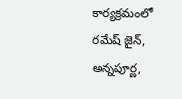కార్యక్రమంలో రమేష్‌ జైన్‌, అన్నపూర్ణ,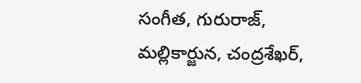సంగీత, గురురాజ్‌, మల్లికార్జున, చంద్రశేఖర్‌,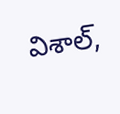విశాల్‌,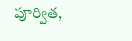పూర్విత,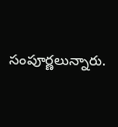సంపూర్ణలున్నారు.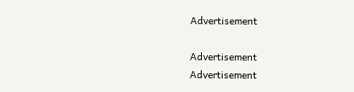Advertisement

Advertisement
Advertisement